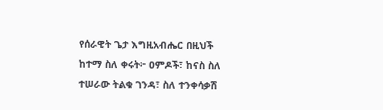የሰራዊት ጌታ እግዚአብሔር በዚህች ከተማ ስለ ቀሩት፦ ዐምዶች፣ ከናስ ስለ ተሠራው ትልቁ ገንዳ፣ ስለ ተንቀሳቃሽ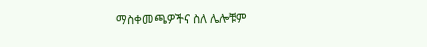ማስቀመጫዎችና ስለ ሌሎቹም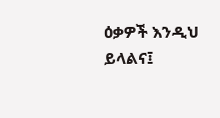ዕቃዎች እንዲህ ይላልና፤